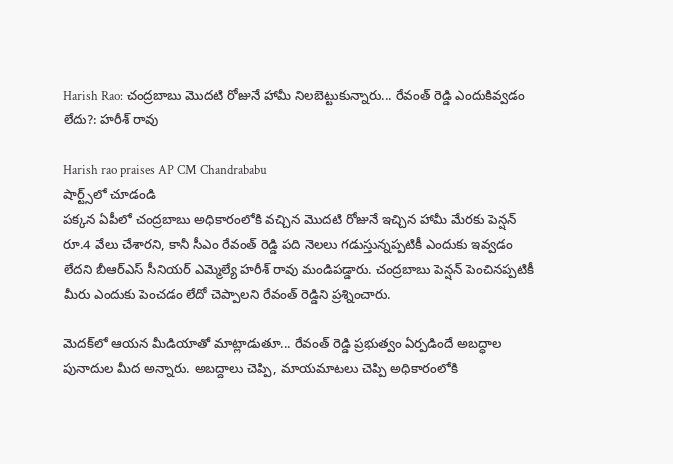Harish Rao: చంద్రబాబు మొదటి రోజునే హామీ నిలబెట్టుకున్నారు... రేవంత్ రెడ్డి ఎందుకివ్వడం లేదు?: హరీశ్ రావు

Harish rao praises AP CM Chandrababu
షార్ట్స్‌లో చూడండి
పక్కన ఏపీలో చంద్రబాబు అధికారంలోకి వచ్చిన మొదటి రోజునే ఇచ్చిన హామీ మేరకు పెన్షన్ రూ.4 వేలు చేశారని, కానీ సీఎం రేవంత్ రెడ్డి పది నెలలు గడుస్తున్నప్పటికీ ఎందుకు ఇవ్వడం లేదని బీఆర్ఎస్ సీనియర్ ఎమ్మెల్యే హరీశ్ రావు మండిపడ్డారు. చంద్రబాబు పెన్షన్ పెంచినప్పటికీ మీరు ఎందుకు పెంచడం లేదో చెప్పాలని రేవంత్ రెడ్డిని ప్రశ్నించారు.

మెదక్‌లో ఆయన మీడియాతో మాట్లాడుతూ... రేవంత్ రెడ్డి ప్రభుత్వం ఏర్పడిందే అబద్ధాల పునాదుల మీద అన్నారు. అబద్దాలు చెప్పి, మాయమాటలు చెప్పి అధికారంలోకి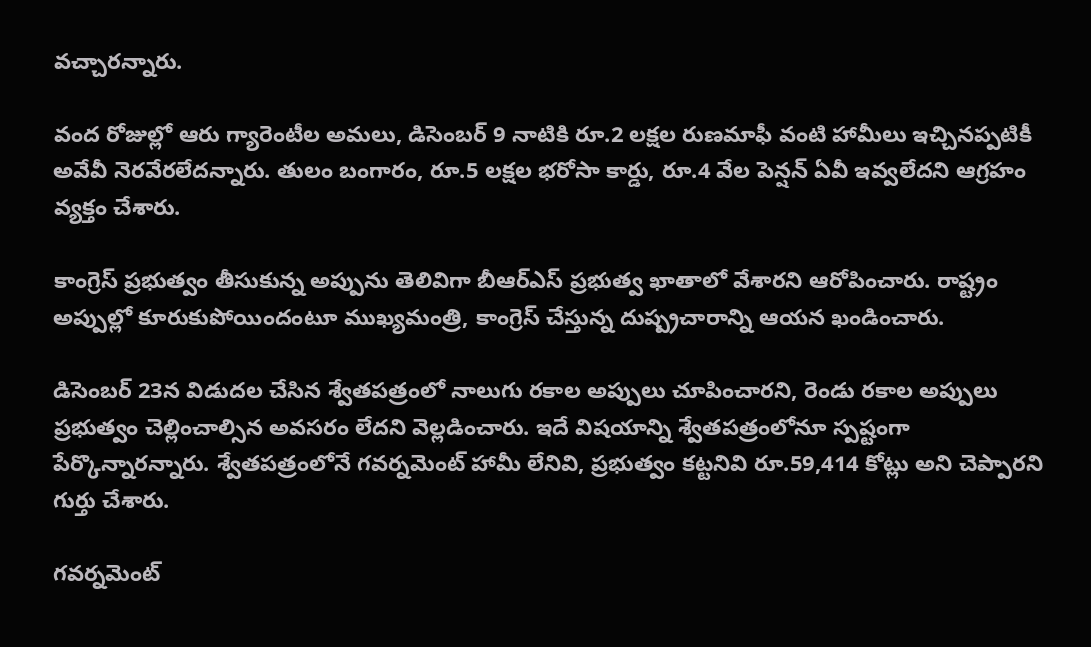వచ్చారన్నారు.

వంద రోజుల్లో ఆరు గ్యారెంటీల అమలు, డిసెంబర్ 9 నాటికి రూ.2 లక్షల రుణమాఫీ వంటి హామీలు ఇచ్చినప్పటికీ అవేవీ నెరవేరలేదన్నారు. తులం బంగారం, రూ.5 లక్షల భరోసా కార్డు, రూ.4 వేల పెన్షన్ ఏవీ ఇవ్వలేదని ఆగ్రహం వ్యక్తం చేశారు.

కాంగ్రెస్ ప్రభుత్వం తీసుకున్న అప్పును తెలివిగా బీఆర్‌ఎస్ ప్రభుత్వ ఖాతాలో వేశారని ఆరోపించారు. రాష్ట్రం అప్పుల్లో కూరుకుపోయిందంటూ ముఖ్యమంత్రి, కాంగ్రెస్ చేస్తున్న దుష్ప్రచారాన్ని ఆయన ఖండించారు.

డిసెంబర్ 23న విడుదల చేసిన శ్వేతపత్రంలో నాలుగు రకాల అప్పులు చూపించారని, రెండు రకాల అప్పులు ప్రభుత్వం చెల్లించాల్సిన అవసరం లేదని వెల్లడించారు. ఇదే విషయాన్ని శ్వేతపత్రంలోనూ స్పష్టంగా పేర్కొన్నారన్నారు. శ్వేతపత్రంలోనే గవర్నమెంట్ హామీ లేనివి, ప్రభుత్వం కట్టనివి రూ.59,414 కోట్లు అని చెప్పారని గుర్తు చేశారు.

గవర్నమెంట్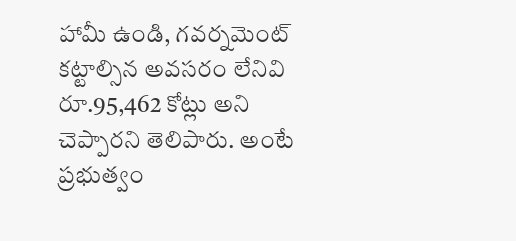హామీ ఉండి, గవర్నమెంట్ కట్టాల్సిన అవసరం లేనివి రూ.95,462 కోట్లు అని చెప్పారని తెలిపారు. అంటే ప్రభుత్వం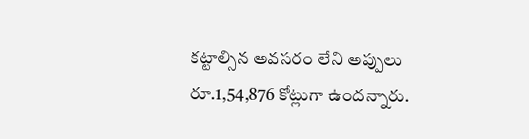కట్టాల్సిన అవసరం లేని అప్పులు రూ.1,54,876 కోట్లుగా ఉందన్నారు.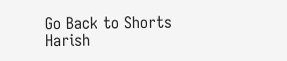Go Back to Shorts
Harish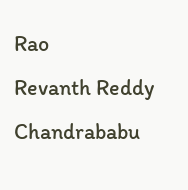Rao
Revanth Reddy
Chandrababu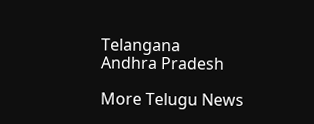Telangana
Andhra Pradesh

More Telugu News